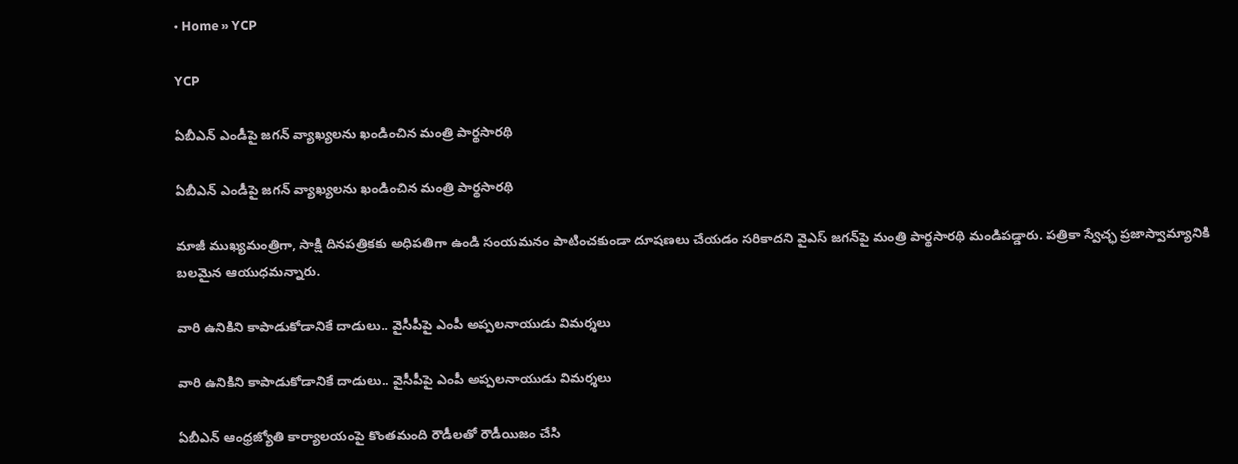• Home » YCP

YCP

ఏబీఎన్‌ ఎండీపై జగన్ వ్యాఖ్యలను ఖండించిన మంత్రి పార్థసారథి

ఏబీఎన్‌ ఎండీపై జగన్ వ్యాఖ్యలను ఖండించిన మంత్రి పార్థసారథి

మాజీ ముఖ్యమంత్రిగా, సాక్షి దినపత్రికకు అధిపతిగా ఉండి సంయమనం పాటించకుండా దూషణలు చేయడం సరికాదని వైఎస్ జగన్‌పై మంత్రి పార్థసారథి మండిపడ్డారు. పత్రికా స్వేచ్ఛ ప్రజాస్వామ్యానికి బలమైన ఆయుధమన్నారు.

వారి ఉనికిని కాపాడుకోడానికే దాడులు.. వైసీపీపై ఎంపీ అప్పలనాయుడు విమర్శలు

వారి ఉనికిని కాపాడుకోడానికే దాడులు.. వైసీపీపై ఎంపీ అప్పలనాయుడు విమర్శలు

ఏబీఎన్ ఆంధ్రజ్యోతి కార్యాలయంపై కొంతమంది రౌడీలతో రౌడీయిజం చేసి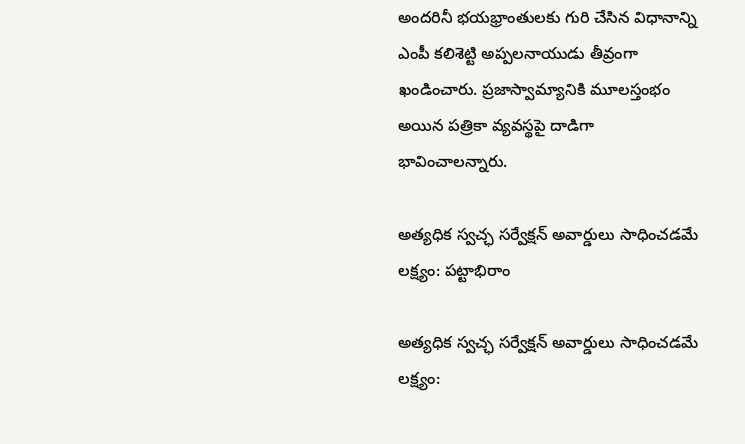అందరినీ భయభ్రాంతులకు గురి చేసిన విధానాన్ని ఎంపీ కలిశెట్టి అప్పలనాయుడు తీవ్రంగా ఖండించారు. ప్రజాస్వామ్యానికి మూలస్తంభం అయిన పత్రికా వ్యవస్థపై దాడిగా భావించాలన్నారు.

అత్యధిక స్వచ్ఛ సర్వేక్షన్ అవార్డులు సాధించడమే లక్ష్యం: పట్టాభిరాం

అత్యధిక స్వచ్ఛ సర్వేక్షన్ అవార్డులు సాధించడమే లక్ష్యం: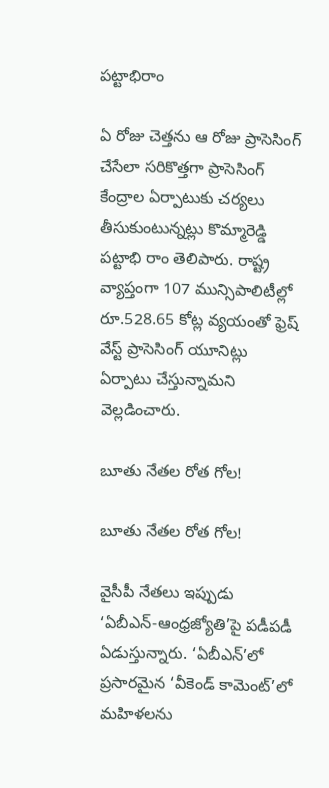పట్టాభిరాం

ఏ రోజు చెత్తను ఆ రోజు ప్రాసెసింగ్ చేసేలా సరికొత్తగా ప్రాసెసింగ్ కేంద్రాల ఏర్పాటుకు చర్యలు తీసుకుంటున్నట్లు కొమ్మారెడ్డి పట్టాభి రాం తెలిపారు. రాష్ట్ర వ్యాప్తంగా 107 మున్సిపాలిటీల్లో రూ.528.65 కోట్ల వ్యయంతో ఫ్రెష్ వేస్ట్ ప్రాసెసింగ్ యూనిట్లు ఏర్పాటు చేస్తున్నామని వెల్లడించారు.

బూతు నేతల రోత గోల!

బూతు నేతల రోత గోల!

వైసీపీ నేతలు ఇప్పుడు ‘ఏబీఎన్‌-ఆంధ్రజ్యోతి’పై పడీపడీ ఏడుస్తున్నారు. ‘ఏబీఎన్‌’లో ప్రసారమైన ‘వీకెండ్‌ కామెంట్‌’లో మహిళలను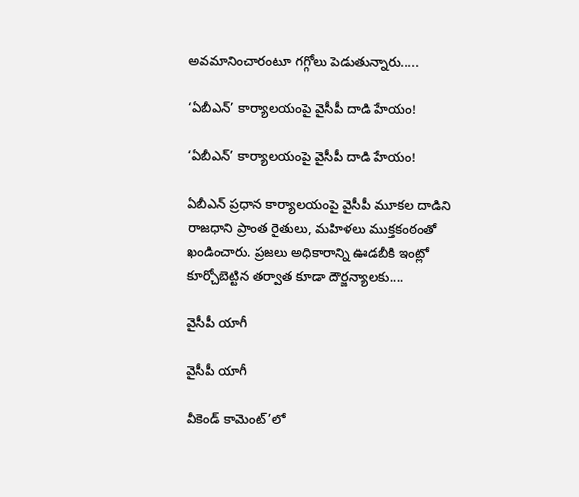అవమానించారంటూ గగ్గోలు పెడుతున్నారు.....

‘ఏబీఎన్‌’ కార్యాలయంపై వైసీపీ దాడి హేయం!

‘ఏబీఎన్‌’ కార్యాలయంపై వైసీపీ దాడి హేయం!

ఏబీఎన్‌ ప్రధాన కార్యాలయంపై వైసీపీ మూకల దాడిని రాజధాని ప్రాంత రైతులు, మహిళలు ముక్తకంఠంతో ఖండించారు. ప్రజలు అధికారాన్ని ఊడబీకి ఇంట్లో కూర్చోబెట్టిన తర్వాత కూడా దౌర్జన్యాలకు....

వైసీపీ యాగీ

వైసీపీ యాగీ

వీకెండ్‌ కామెంట్‌’లో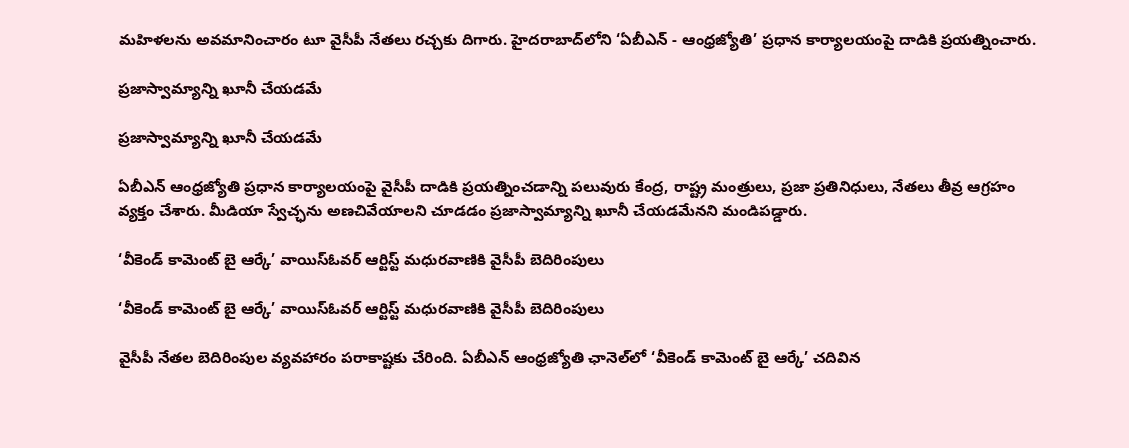మహిళలను అవమానించారం టూ వైసీపీ నేతలు రచ్చకు దిగారు. హైదరాబాద్‌లోని ‘ఏబీఎన్‌ - ఆంధ్రజ్యోతి’ ప్రధాన కార్యాలయంపై దాడికి ప్రయత్నించారు.

ప్రజాస్వామ్యాన్ని ఖూనీ చేయడమే

ప్రజాస్వామ్యాన్ని ఖూనీ చేయడమే

ఏబీఎన్‌ ఆంధ్రజ్యోతి ప్రధాన కార్యాలయంపై వైసీపీ దాడికి ప్రయత్నించడాన్ని పలువురు కేంద్ర, రాష్ట్ర మంత్రులు, ప్రజా ప్రతినిధులు, నేతలు తీవ్ర ఆగ్రహం వ్యక్తం చేశారు. మీడియా స్వేచ్ఛను అణచివేయాలని చూడడం ప్రజాస్వామ్యాన్ని ఖూనీ చేయడమేనని మండిపడ్డారు.

‘వీకెండ్ కామెంట్ బై ఆర్కే’ వాయిస్‌ఓవర్ ఆర్టిస్ట్ మధురవాణికి వైసీపీ బెదిరింపులు

‘వీకెండ్ కామెంట్ బై ఆర్కే’ వాయిస్‌ఓవర్ ఆర్టిస్ట్ మధురవాణికి వైసీపీ బెదిరింపులు

వైసీపీ నేతల బెదిరింపుల వ్యవహారం పరాకాష్టకు చేరింది. ఏబీఎన్ ఆంధ్రజ్యోతి ఛానెల్‌లో ‘వీకెండ్ కామెంట్ బై ఆర్కే’ చదివిన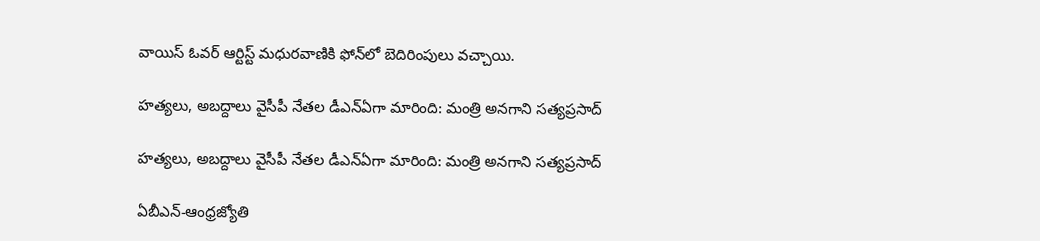వాయిస్ ఓవర్ ఆర్టిస్ట్ మధురవాణికి ఫోన్‌లో బెదిరింపులు వచ్చాయి.

హత్యలు, అబద్దాలు వైసీపీ నేతల డీఎన్ఏగా మారింది: మంత్రి అనగాని సత్యప్రసాద్

హత్యలు, అబద్దాలు వైసీపీ నేతల డీఎన్ఏగా మారింది: మంత్రి అనగాని సత్యప్రసాద్

ఏబీఎన్‌-ఆంధ్రజ్యోతి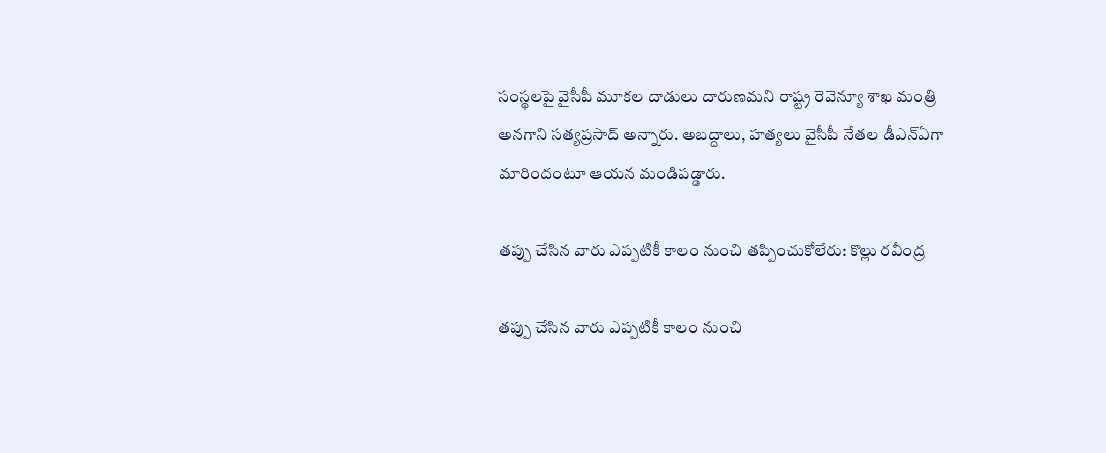సంస్థలపై వైసీపీ మూకల దాడులు దారుణమని రాష్ట్ర రెవెన్యూ శాఖ మంత్రి అనగాని సత్యప్రసాద్ అన్నారు. అబద్దాలు, హత్యలు వైసీపీ నేతల డీఎన్‌ఏగా మారిందంటూ ఆయన మండిపడ్డారు.

తప్పు చేసిన వారు ఎప్పటికీ కాలం నుంచి తప్పించుకోలేరు: కొల్లు రవీంద్ర

తప్పు చేసిన వారు ఎప్పటికీ కాలం నుంచి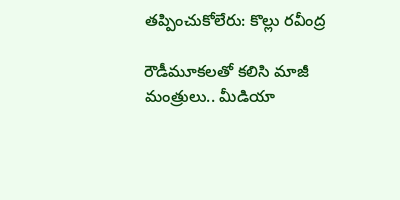తప్పించుకోలేరు: కొల్లు రవీంద్ర

రౌడీమూకలతో కలిసి మాజీ మంత్రులు.. మీడియా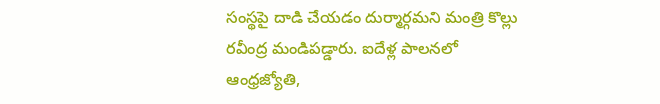సంస్థపై దాడి చేయడం దుర్మార్గమని మంత్రి కొల్లు రవీంద్ర మండిపడ్డారు. ఐదేళ్ల పాలనలో ఆంధ్రజ్యోతి,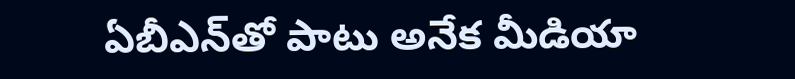ఏబీఎన్‌తో పాటు అనేక మీడియా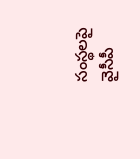సంస్థలపై వైసీపీ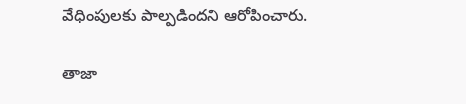వేధింపులకు పాల్పడిందని ఆరోపించారు.

తాజా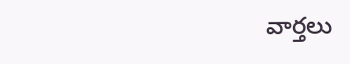వార్తలు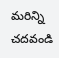మరిన్ని చదవండి